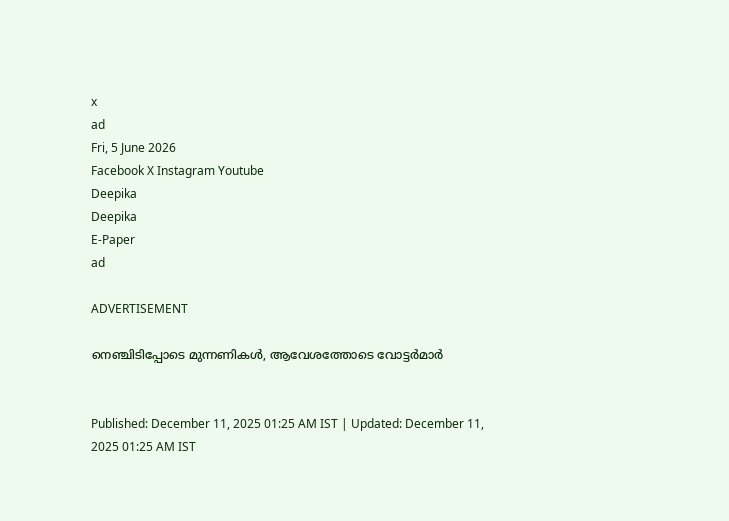x
ad
Fri, 5 June 2026
Facebook X Instagram Youtube
Deepika
Deepika
E-Paper
ad

ADVERTISEMENT

നെഞ്ചിടിപ്പോടെ മുന്നണികള്‍, ആവേശത്തോടെ വോട്ടര്‍മാര്‍


Published: December 11, 2025 01:25 AM IST | Updated: December 11, 2025 01:25 AM IST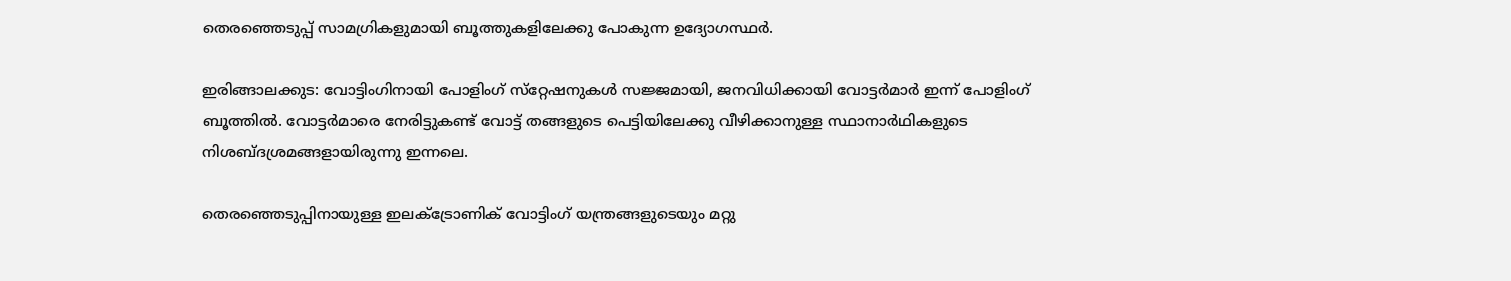തെരഞ്ഞെടുപ്പ് സാമഗ്രികളുമായി ബൂത്തുകളിലേക്കു പോകുന്ന ഉദ്യോഗസ്ഥർ.

ഇരിങ്ങാലക്കുട: വോട്ടിംഗിനായി പോളിംഗ് സ്‌റ്റേഷനുകള്‍ സജ്ജമായി, ജനവിധിക്കായി വോട്ടര്‍മാര്‍ ഇന്ന് പോളിംഗ് ബൂത്തില്‍. വോട്ടര്‍മാരെ നേരിട്ടുകണ്ട് വോട്ട് തങ്ങളുടെ പെട്ടിയിലേക്കു വീഴിക്കാനുള്ള സ്ഥാനാര്‍ഥികളുടെ നിശബ്ദശ്രമങ്ങളായിരുന്നു ഇന്നലെ.

തെരഞ്ഞെടുപ്പിനായുള്ള ഇലക്‌ട്രോണിക് വോട്ടിംഗ് യന്ത്രങ്ങളുടെയും മറ്റു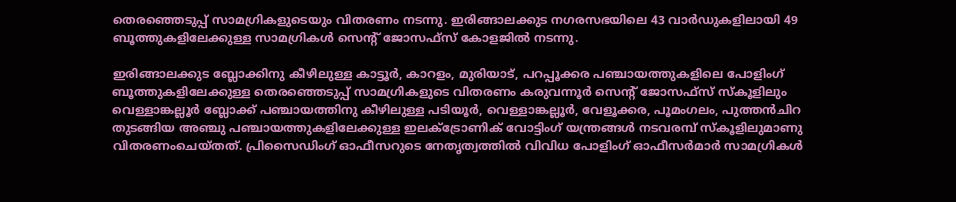തെരഞ്ഞെടുപ്പ് സാമഗ്രികളുടെയും വിതരണം നടന്നു. ഇരിങ്ങാലക്കുട നഗരസഭയിലെ 43 വാര്‍ഡുകളിലായി 49 ബൂത്തുകളിലേക്കുള്ള സാമഗ്രികള്‍ സെന്‍റ് ജോസഫ്‌സ് കോളജില്‍ നടന്നു.

ഇരിങ്ങാലക്കുട ബ്ലോക്കിനു കീഴിലുള്ള കാട്ടൂര്‍, കാറളം, മുരിയാട്, പറപ്പൂക്കര പഞ്ചായത്തുകളിലെ പോളിംഗ് ബൂത്തുകളിലേക്കുള്ള തെരഞ്ഞെടുപ്പ് സാമഗ്രികളുടെ വിതരണം കരുവന്നൂര്‍ സെന്‍റ് ജോസഫ്‌സ് സ്‌കൂളിലും വെള്ളാങ്കല്ലൂര്‍ ബ്ലോക്ക് പഞ്ചായത്തിനു കീഴിലുള്ള പടിയൂര്‍, വെള്ളാങ്കല്ലൂര്‍, വേളൂക്കര, പൂമംഗലം, പുത്തന്‍ചിറ തുടങ്ങിയ അഞ്ചു പഞ്ചായത്തുകളിലേക്കുള്ള ഇലക്‌ട്രോണിക് വോട്ടിംഗ് യന്ത്രങ്ങള്‍ നടവരമ്പ് സ്‌കൂളിലുമാണു വിതരണംചെയ്തത്. പ്രിസൈഡിംഗ് ഓഫീസറുടെ നേതൃത്വത്തില്‍ വിവിധ പോളിംഗ് ഓഫീസര്‍മാര്‍ സാമഗ്രികള്‍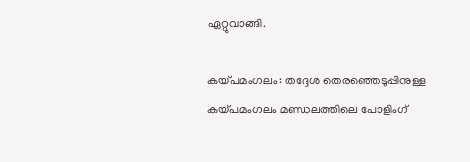ഏറ്റുവാങ്ങി.

കയ്പമംഗലം: തദ്ദേശ തെരഞ്ഞെടുപ്പിനുള്ള കയ്പമംഗലം മണ്ഡലത്തിലെ പോളിംഗ്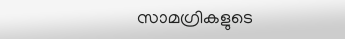സാമഗ്രികളുടെ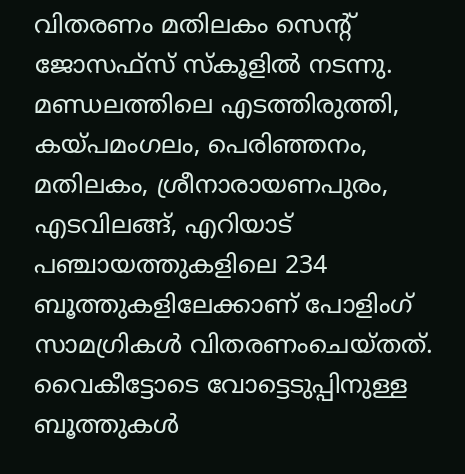വിതരണം മതിലകം സെന്‍റ് ജോസഫ്സ് സ്കൂളിൽ നടന്നു. മണ്ഡലത്തിലെ എടത്തിരുത്തി, കയ്പമംഗലം, പെരിഞ്ഞനം, മതിലകം, ശ്രീനാരായണപുരം, എടവിലങ്ങ്, എറിയാട് പഞ്ചായത്തുകളിലെ 234 ബൂത്തുകളിലേക്കാണ് പോളിംഗ് സാമഗ്രികൾ വിതരണംചെയ്തത്.
വൈകീട്ടോടെ വോട്ടെടുപ്പിനുള്ള ബൂത്തുകൾ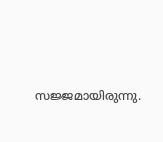സജ്ജമായിരുന്നു.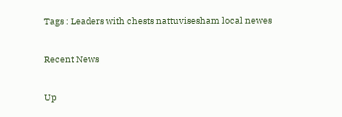Tags : Leaders with chests nattuvisesham local newes

Recent News

Up